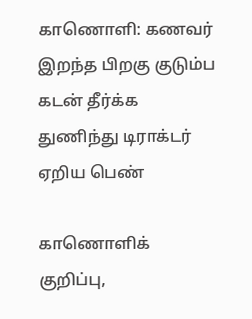காணொளி: கணவர் இறந்த பிறகு குடும்ப கடன் தீர்க்க துணிந்து டிராக்டர் ஏறிய பெண்

காணொளிக் குறிப்பு,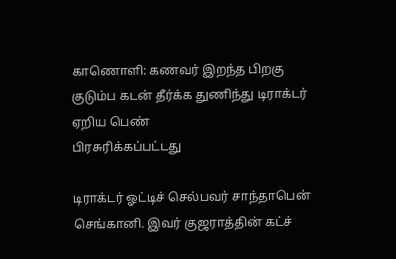காணொளி: கணவர் இறந்த பிறகு குடும்ப கடன் தீர்க்க துணிந்து டிராக்டர் ஏறிய பெண்
பிரசுரிக்கப்பட்டது

டிராக்டர் ஓட்டிச் செல்பவர் சாந்தாபென் செங்கானி. இவர் குஜராத்தின் கட்ச்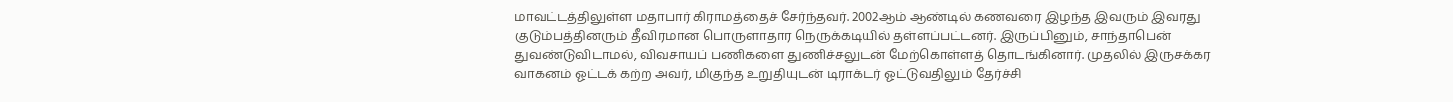மாவட்டத்திலுள்ள மதாபார் கிராமத்தைச் சேர்ந்தவர். 2002ஆம் ஆண்டில் கணவரை இழந்த இவரும் இவரது குடும்பத்தினரும் தீவிரமான பொருளாதார நெருக்கடியில் தள்ளப்பட்டனர். இருப்பினும், சாந்தாபென் துவண்டுவிடாமல், விவசாயப் பணிகளை துணிச்சலுடன் மேற்கொள்ளத் தொடங்கினார். முதலில் இருசக்கர வாகனம் ஓட்டக் கற்ற அவர், மிகுந்த உறுதியுடன் டிராக்டர் ஓட்டுவதிலும் தேர்ச்சி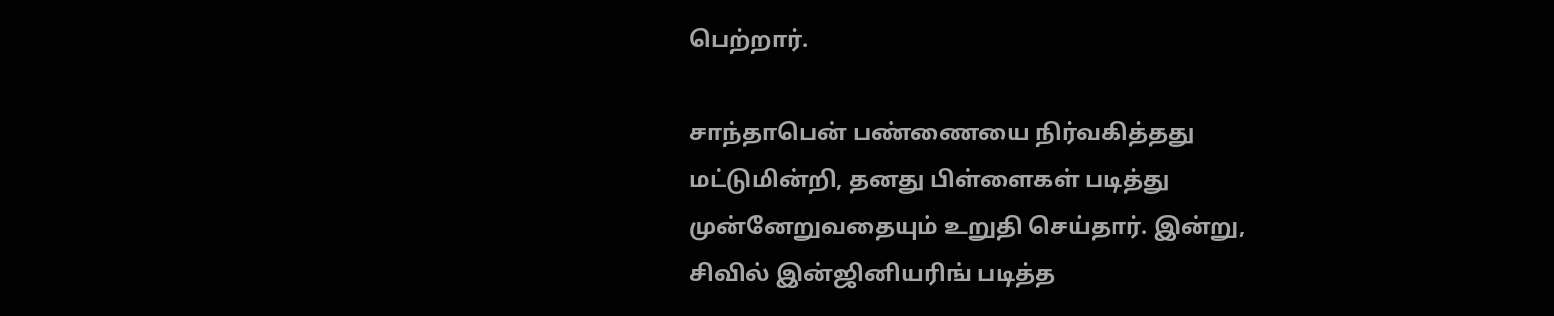பெற்றார்.

சாந்தாபென் பண்ணையை நிர்வகித்தது மட்டுமின்றி, தனது பிள்ளைகள் படித்து முன்னேறுவதையும் உறுதி செய்தார். இன்று, சிவில் இன்ஜினியரிங் படித்த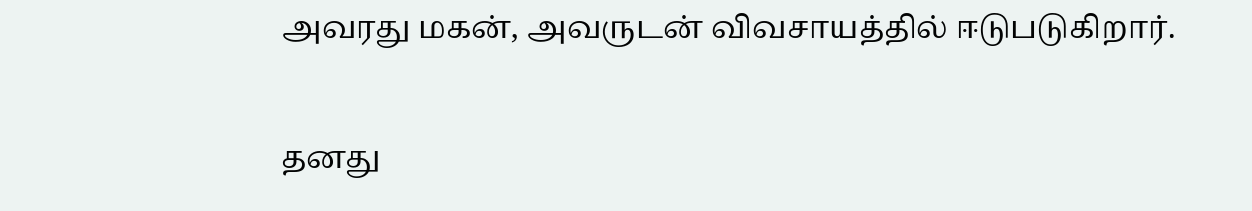அவரது மகன், அவருடன் விவசாயத்தில் ஈடுபடுகிறார்.

தனது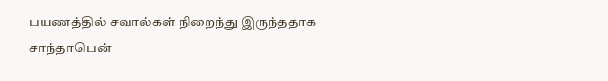பயணத்தில் சவால்கள் நிறைந்து இருந்ததாக சாந்தாபென்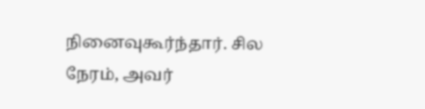நினைவுகூர்ந்தார். சில நேரம், அவர்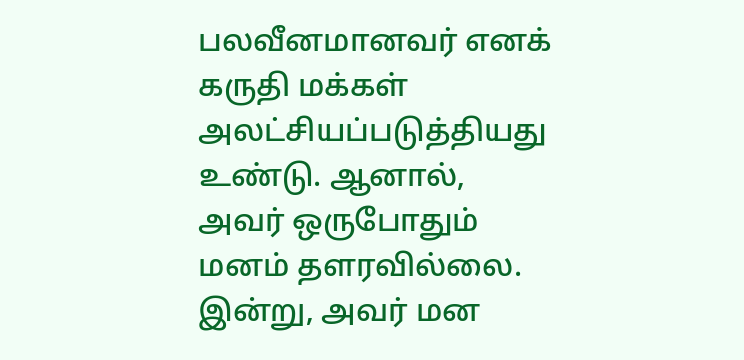பலவீனமானவர் எனக் கருதி மக்கள் அலட்சியப்படுத்தியது உண்டு. ஆனால், அவர் ஒருபோதும் மனம் தளரவில்லை. இன்று, அவர் மன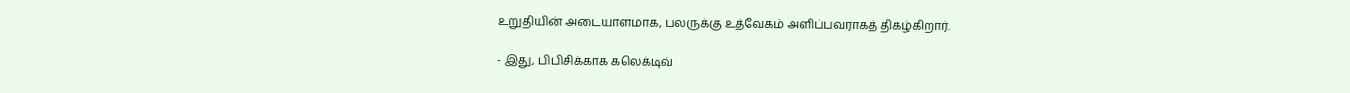உறுதியின் அடையாளமாக, பலருக்கு உத்வேகம் அளிப்பவராகத் திகழ்கிறார்.

- இது, பிபிசிக்காக கலெக்டிவ்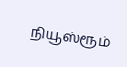நியூஸ்ரூம்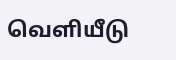வெளியீடு